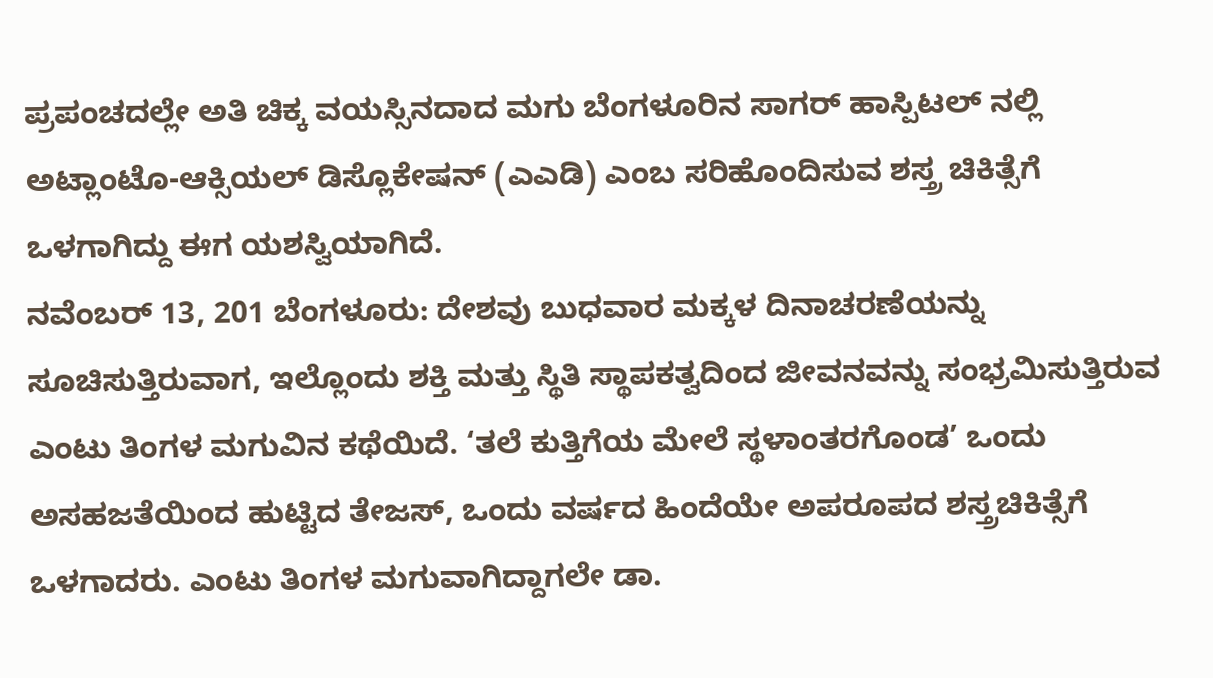ಪ್ರಪಂಚದಲ್ಲೇ ಅತಿ ಚಿಕ್ಕ ವಯಸ್ಸಿನದಾದ ಮಗು ಬೆಂಗಳೂರಿನ ಸಾಗರ್ ಹಾಸ್ಪಿಟಲ್ ನಲ್ಲಿ ಅಟ್ಲಾಂಟೊ-ಆಕ್ಸಿಯಲ್ ಡಿಸ್ಲೊಕೇಷನ್ (ಎಎಡಿ) ಎಂಬ ಸರಿಹೊಂದಿಸುವ ಶಸ್ತ್ರ ಚಿಕಿತ್ಸೆಗೆ ಒಳಗಾಗಿದ್ದು ಈಗ ಯಶಸ್ವಿಯಾಗಿದೆ.
ನವೆಂಬರ್ 13, 201 ಬೆಂಗಳೂರು: ದೇಶವು ಬುಧವಾರ ಮಕ್ಕಳ ದಿನಾಚರಣೆಯನ್ನು ಸೂಚಿಸುತ್ತಿರುವಾಗ, ಇಲ್ಲೊಂದು ಶಕ್ತಿ ಮತ್ತು ಸ್ಥಿತಿ ಸ್ಥಾಪಕತ್ವದಿಂದ ಜೀವನವನ್ನು ಸಂಭ್ರಮಿಸುತ್ತಿರುವ ಎಂಟು ತಿಂಗಳ ಮಗುವಿನ ಕಥೆಯಿದೆ. ‘ತಲೆ ಕುತ್ತಿಗೆಯ ಮೇಲೆ ಸ್ಥಳಾಂತರಗೊಂಡ’ ಒಂದು ಅಸಹಜತೆಯಿಂದ ಹುಟ್ಟಿದ ತೇಜಸ್, ಒಂದು ವರ್ಷದ ಹಿಂದೆಯೇ ಅಪರೂಪದ ಶಸ್ತ್ರಚಿಕಿತ್ಸೆಗೆ ಒಳಗಾದರು. ಎಂಟು ತಿಂಗಳ ಮಗುವಾಗಿದ್ದಾಗಲೇ ಡಾ.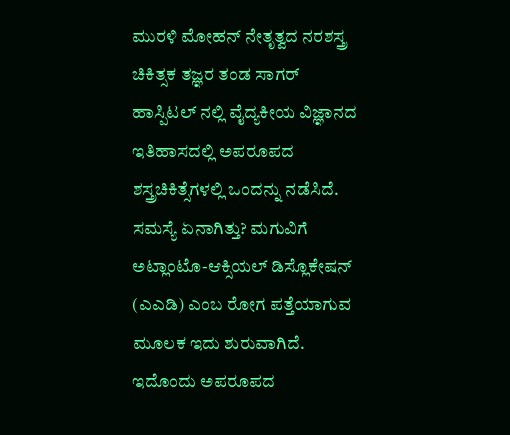ಮುರಳಿ ಮೋಹನ್ ನೇತೃತ್ವದ ನರಶಸ್ತ್ರ ಚಿಕಿತ್ಸಕ ತಜ್ಞರ ತಂಡ ಸಾಗರ್ ಹಾಸ್ಪಿಟಲ್ ನಲ್ಲಿ ವೈದ್ಯಕೀಯ ವಿಜ್ಞಾನದ ಇತಿಹಾಸದಲ್ಲಿ ಅಪರೂಪದ ಶಸ್ತ್ರಚಿಕಿತ್ಸೆಗಳಲ್ಲಿ ಒಂದನ್ನು ನಡೆಸಿದೆ.
ಸಮಸ್ಯೆ ಏನಾಗಿತ್ತು? ಮಗುವಿಗೆ ಅಟ್ಲಾಂಟೊ-ಆಕ್ಸಿಯಲ್ ಡಿಸ್ಲೊಕೇಷನ್ (ಎಎಡಿ) ಎಂಬ ರೋಗ ಪತ್ತೆಯಾಗುವ ಮೂಲಕ ಇದು ಶುರುವಾಗಿದೆ. ಇದೊಂದು ಅಪರೂಪದ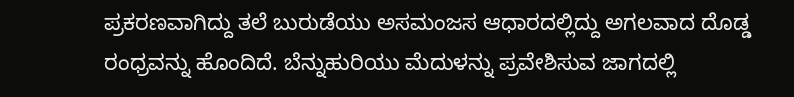ಪ್ರಕರಣವಾಗಿದ್ದು ತಲೆ ಬುರುಡೆಯು ಅಸಮಂಜಸ ಆಧಾರದಲ್ಲಿದ್ದು ಅಗಲವಾದ ದೊಡ್ಡ ರಂಧ್ರವನ್ನು ಹೊಂದಿದೆ. ಬೆನ್ನುಹುರಿಯು ಮೆದುಳನ್ನು ಪ್ರವೇಶಿಸುವ ಜಾಗದಲ್ಲಿ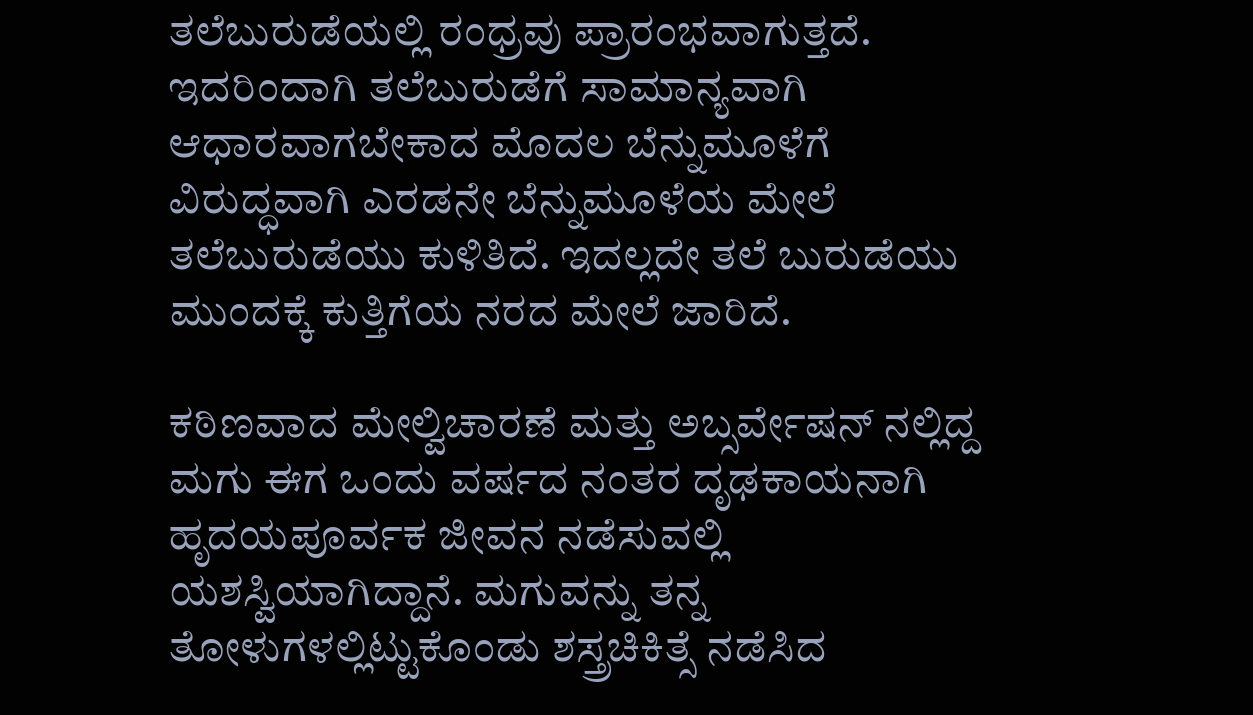ತಲೆಬುರುಡೆಯಲ್ಲಿ ರಂಧ್ರವು ಪ್ರಾರಂಭವಾಗುತ್ತದೆ. ಇದರಿಂದಾಗಿ ತಲೆಬುರುಡೆಗೆ ಸಾಮಾನ್ಯವಾಗಿ ಆಧಾರವಾಗಬೇಕಾದ ಮೊದಲ ಬೆನ್ನುಮೂಳೆಗೆ ವಿರುದ್ಧವಾಗಿ ಎರಡನೇ ಬೆನ್ನುಮೂಳೆಯ ಮೇಲೆ ತಲೆಬುರುಡೆಯು ಕುಳಿತಿದೆ. ಇದಲ್ಲದೇ ತಲೆ ಬುರುಡೆಯು ಮುಂದಕ್ಕೆ ಕುತ್ತಿಗೆಯ ನರದ ಮೇಲೆ ಜಾರಿದೆ.

ಕಠಿಣವಾದ ಮೇಲ್ವಿಚಾರಣೆ ಮತ್ತು ಅಬ್ಸರ್ವೇಷನ್ ನಲ್ಲಿದ್ದ ಮಗು ಈಗ ಒಂದು ವರ್ಷದ ನಂತರ ದೃಢಕಾಯನಾಗಿ ಹೃದಯಪೂರ್ವಕ ಜೀವನ ನಡೆಸುವಲ್ಲಿ ಯಶಸ್ವಿಯಾಗಿದ್ದಾನೆ. ಮಗುವನ್ನು ತನ್ನ ತೋಳುಗಳಲ್ಲಿಟ್ಟುಕೊಂಡು ಶಸ್ತ್ರಚಿಕಿತ್ಸೆ ನಡೆಸಿದ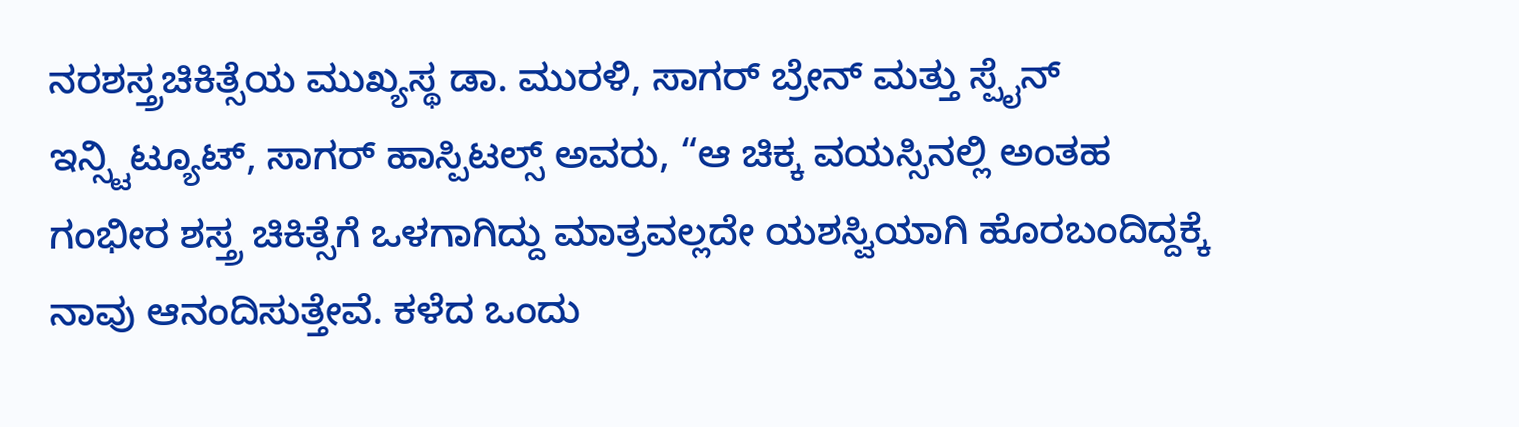ನರಶಸ್ತ್ರಚಿಕಿತ್ಸೆಯ ಮುಖ್ಯಸ್ಥ ಡಾ. ಮುರಳಿ, ಸಾಗರ್ ಬ್ರೇನ್ ಮತ್ತು ಸ್ಪೈನ್ ಇನ್ಸ್ಟಿಟ್ಯೂಟ್, ಸಾಗರ್ ಹಾಸ್ಪಿಟಲ್ಸ್ ಅವರು, “ಆ ಚಿಕ್ಕ ವಯಸ್ಸಿನಲ್ಲಿ ಅಂತಹ ಗಂಭೀರ ಶಸ್ತ್ರ ಚಿಕಿತ್ಸೆಗೆ ಒಳಗಾಗಿದ್ದು ಮಾತ್ರವಲ್ಲದೇ ಯಶಸ್ವಿಯಾಗಿ ಹೊರಬಂದಿದ್ದಕ್ಕೆ ನಾವು ಆನಂದಿಸುತ್ತೇವೆ. ಕಳೆದ ಒಂದು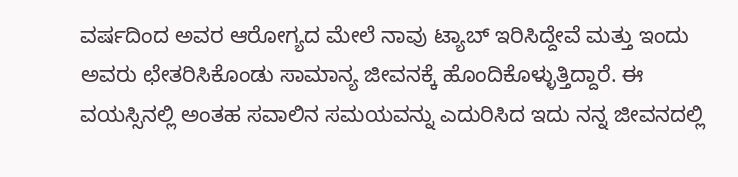ವರ್ಷದಿಂದ ಅವರ ಆರೋಗ್ಯದ ಮೇಲೆ ನಾವು ಟ್ಯಾಬ್ ಇರಿಸಿದ್ದೇವೆ ಮತ್ತು ಇಂದು ಅವರು ಛೇತರಿಸಿಕೊಂಡು ಸಾಮಾನ್ಯ ಜೀವನಕ್ಕೆ ಹೊಂದಿಕೊಳ್ಳುತ್ತಿದ್ದಾರೆ. ಈ ವಯಸ್ಸಿನಲ್ಲಿ ಅಂತಹ ಸವಾಲಿನ ಸಮಯವನ್ನು ಎದುರಿಸಿದ ಇದು ನನ್ನ ಜೀವನದಲ್ಲಿ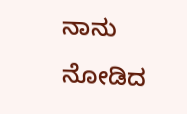ನಾನು ನೋಡಿದ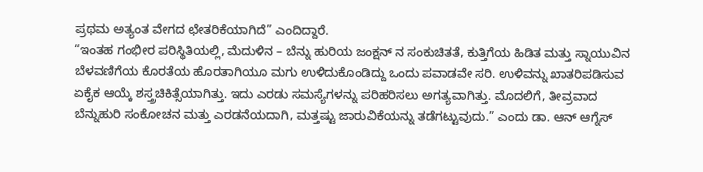ಪ್ರಥಮ ಅತ್ಯಂತ ವೇಗದ ಛೇತರಿಕೆಯಾಗಿದೆ” ಎಂದಿದ್ದಾರೆ.
“ಇಂತಹ ಗಂಭೀರ ಪರಿಸ್ಥಿತಿಯಲ್ಲಿ, ಮೆದುಳಿನ – ಬೆನ್ನು ಹುರಿಯ ಜಂಕ್ಷನ್ ನ ಸಂಕುಚಿತತೆ, ಕುತ್ತಿಗೆಯ ಹಿಡಿತ ಮತ್ತು ಸ್ನಾಯುವಿನ ಬೆಳವಣಿಗೆಯ ಕೊರತೆಯ ಹೊರತಾಗಿಯೂ ಮಗು ಉಳಿದುಕೊಂಡಿದ್ದು ಒಂದು ಪವಾಡವೇ ಸರಿ. ಉಳಿವನ್ನು ಖಾತರಿಪಡಿಸುವ ಏಕೈಕ ಆಯ್ಕೆ ಶಸ್ತ್ರಚಿಕಿತ್ಸೆಯಾಗಿತ್ತು. ಇದು ಎರಡು ಸಮಸ್ಯೆಗಳನ್ನು ಪರಿಹರಿಸಲು ಅಗತ್ಯವಾಗಿತ್ತು. ಮೊದಲಿಗೆ, ತೀವ್ರವಾದ ಬೆನ್ನುಹುರಿ ಸಂಕೋಚನ ಮತ್ತು ಎರಡನೆಯದಾಗಿ, ಮತ್ತಷ್ಟು ಜಾರುವಿಕೆಯನ್ನು ತಡೆಗಟ್ಟುವುದು.” ಎಂದು ಡಾ. ಆನ್ ಆಗ್ನೆಸ್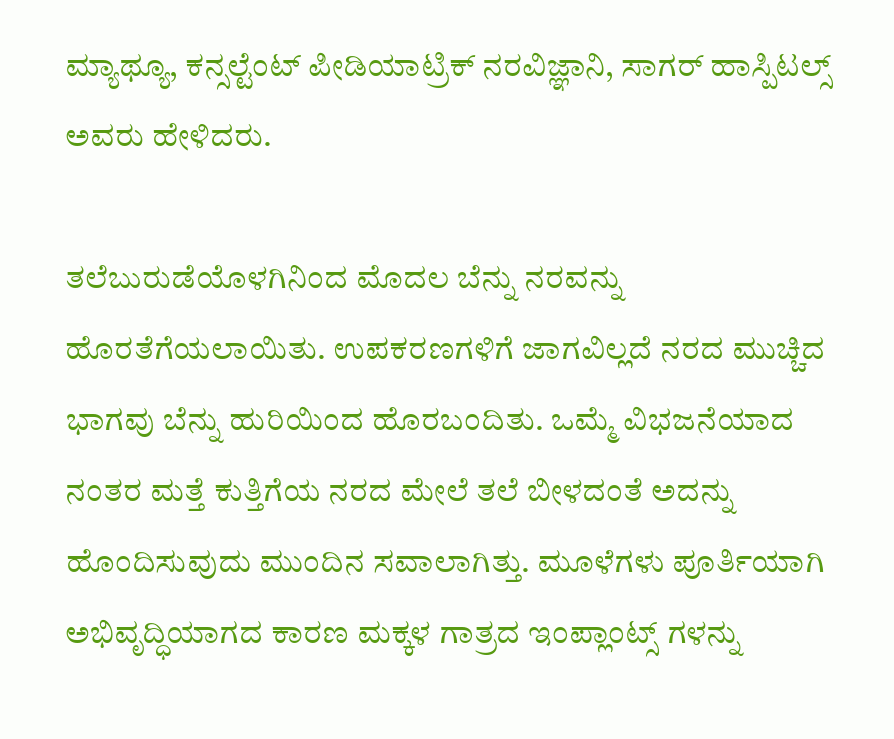ಮ್ಯಾಥ್ಯೂ, ಕನ್ಸಲ್ಟೆಂಟ್ ಪೀಡಿಯಾಟ್ರಿಕ್ ನರವಿಜ್ಞಾನಿ, ಸಾಗರ್ ಹಾಸ್ಪಿಟಲ್ಸ್ ಅವರು ಹೇಳಿದರು.

ತಲೆಬುರುಡೆಯೊಳಗಿನಿಂದ ಮೊದಲ ಬೆನ್ನು ನರವನ್ನು ಹೊರತೆಗೆಯಲಾಯಿತು. ಉಪಕರಣಗಳಿಗೆ ಜಾಗವಿಲ್ಲದೆ ನರದ ಮುಚ್ಚಿದ ಭಾಗವು ಬೆನ್ನು ಹುರಿಯಿಂದ ಹೊರಬಂದಿತು. ಒಮ್ಮೆ ವಿಭಜನೆಯಾದ ನಂತರ ಮತ್ತೆ ಕುತ್ತಿಗೆಯ ನರದ ಮೇಲೆ ತಲೆ ಬೀಳದಂತೆ ಅದನ್ನು ಹೊಂದಿಸುವುದು ಮುಂದಿನ ಸವಾಲಾಗಿತ್ತು. ಮೂಳೆಗಳು ಪೂರ್ತಿಯಾಗಿ ಅಭಿವೃದ್ಧಿಯಾಗದ ಕಾರಣ ಮಕ್ಕಳ ಗಾತ್ರದ ಇಂಪ್ಲಾಂಟ್ಸ್ ಗಳನ್ನು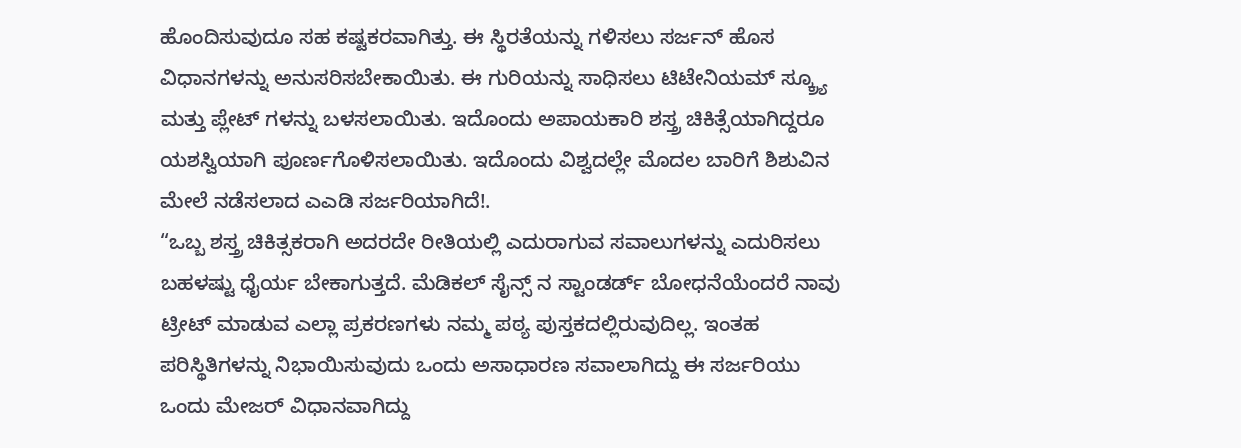ಹೊಂದಿಸುವುದೂ ಸಹ ಕಷ್ಟಕರವಾಗಿತ್ತು. ಈ ಸ್ಥಿರತೆಯನ್ನು ಗಳಿಸಲು ಸರ್ಜನ್ ಹೊಸ ವಿಧಾನಗಳನ್ನು ಅನುಸರಿಸಬೇಕಾಯಿತು. ಈ ಗುರಿಯನ್ನು ಸಾಧಿಸಲು ಟಿಟೇನಿಯಮ್ ಸ್ಕ್ರ್ಯೂ ಮತ್ತು ಪ್ಲೇಟ್ ಗಳನ್ನು ಬಳಸಲಾಯಿತು. ಇದೊಂದು ಅಪಾಯಕಾರಿ ಶಸ್ತ್ರ ಚಿಕಿತ್ಸೆಯಾಗಿದ್ದರೂ ಯಶಸ್ವಿಯಾಗಿ ಪೂರ್ಣಗೊಳಿಸಲಾಯಿತು. ಇದೊಂದು ವಿಶ್ವದಲ್ಲೇ ಮೊದಲ ಬಾರಿಗೆ ಶಿಶುವಿನ ಮೇಲೆ ನಡೆಸಲಾದ ಎಎಡಿ ಸರ್ಜರಿಯಾಗಿದೆ!.
“ಒಬ್ಬ ಶಸ್ತ್ರ ಚಿಕಿತ್ಸಕರಾಗಿ ಅದರದೇ ರೀತಿಯಲ್ಲಿ ಎದುರಾಗುವ ಸವಾಲುಗಳನ್ನು ಎದುರಿಸಲು ಬಹಳಷ್ಟು ಧೈರ್ಯ ಬೇಕಾಗುತ್ತದೆ. ಮೆಡಿಕಲ್ ಸೈನ್ಸ್ ನ ಸ್ಟಾಂಡರ್ಡ್ ಬೋಧನೆಯೆಂದರೆ ನಾವು ಟ್ರೀಟ್ ಮಾಡುವ ಎಲ್ಲಾ ಪ್ರಕರಣಗಳು ನಮ್ಮ ಪಠ್ಯ ಪುಸ್ತಕದಲ್ಲಿರುವುದಿಲ್ಲ. ಇಂತಹ ಪರಿಸ್ಥಿತಿಗಳನ್ನು ನಿಭಾಯಿಸುವುದು ಒಂದು ಅಸಾಧಾರಣ ಸವಾಲಾಗಿದ್ದು ಈ ಸರ್ಜರಿಯು ಒಂದು ಮೇಜರ್ ವಿಧಾನವಾಗಿದ್ದು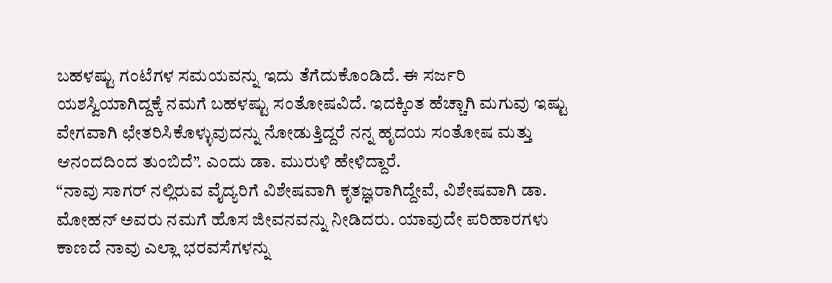ಬಹಳಷ್ಟು ಗಂಟೆಗಳ ಸಮಯವನ್ನು ಇದು ತೆಗೆದುಕೊಂಡಿದೆ. ಈ ಸರ್ಜರಿ ಯಶಸ್ವಿಯಾಗಿದ್ದಕ್ಕೆ ನಮಗೆ ಬಹಳಷ್ಟು ಸಂತೋಷವಿದೆ. ಇದಕ್ಕಿಂತ ಹೆಚ್ಚಾಗಿ ಮಗುವು ಇಷ್ಟು ವೇಗವಾಗಿ ಛೇತರಿಸಿಕೊಳ್ಳುವುದನ್ನು ನೋಡುತ್ತಿದ್ದರೆ ನನ್ನ ಹೃದಯ ಸಂತೋಷ ಮತ್ತು ಆನಂದದಿಂದ ತುಂಬಿದೆ”. ಎಂದು ಡಾ. ಮುರುಳಿ ಹೇಳಿದ್ದಾರೆ.
“ನಾವು ಸಾಗರ್ ನಲ್ಲಿರುವ ವೈದ್ಯರಿಗೆ ವಿಶೇಷವಾಗಿ ಕೃತಜ್ಞರಾಗಿದ್ದೇವೆ, ವಿಶೇಷವಾಗಿ ಡಾ. ಮೋಹನ್ ಅವರು ನಮಗೆ ಹೊಸ ಜೀವನವನ್ನು ನೀಡಿದರು. ಯಾವುದೇ ಪರಿಹಾರಗಳು ಕಾಣದೆ ನಾವು ಎಲ್ಲಾ ಭರವಸೆಗಳನ್ನು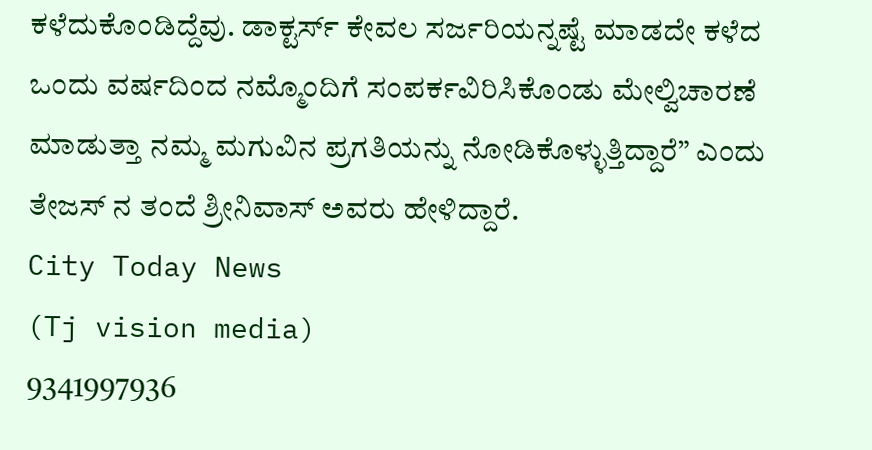ಕಳೆದುಕೊಂಡಿದ್ದೆವು. ಡಾಕ್ಟರ್ಸ್ ಕೇವಲ ಸರ್ಜರಿಯನ್ನಷ್ಟೆ ಮಾಡದೇ ಕಳೆದ ಒಂದು ವರ್ಷದಿಂದ ನಮ್ಮೊಂದಿಗೆ ಸಂಪರ್ಕವಿರಿಸಿಕೊಂಡು ಮೇಲ್ವಿಚಾರಣೆ ಮಾಡುತ್ತಾ ನಮ್ಮ ಮಗುವಿನ ಪ್ರಗತಿಯನ್ನು ನೋಡಿಕೊಳ್ಳುತ್ತಿದ್ದಾರೆ” ಎಂದು ತೇಜಸ್ ನ ತಂದೆ ಶ್ರೀನಿವಾಸ್ ಅವರು ಹೇಳಿದ್ದಾರೆ.
City Today News
(Tj vision media)
9341997936